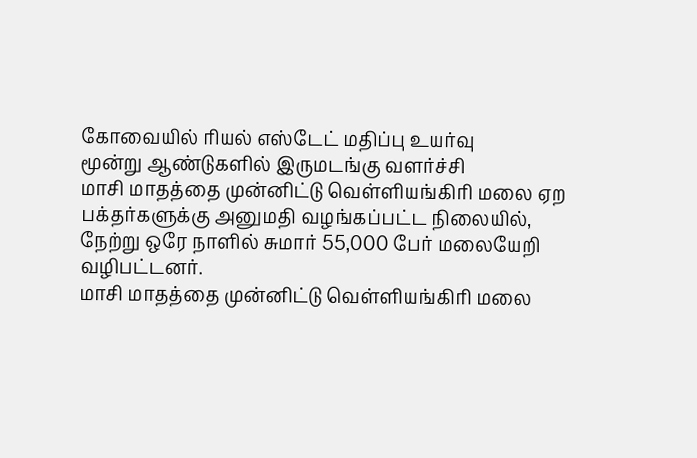கோவையில் ரியல் எஸ்டேட் மதிப்பு உயர்வு
மூன்று ஆண்டுகளில் இருமடங்கு வளர்ச்சி
மாசி மாதத்தை முன்னிட்டு வெள்ளியங்கிரி மலை ஏற பக்தர்களுக்கு அனுமதி வழங்கப்பட்ட நிலையில், நேற்று ஒரே நாளில் சுமார் 55,000 பேர் மலையேறி வழிபட்டனர்.
மாசி மாதத்தை முன்னிட்டு வெள்ளியங்கிரி மலை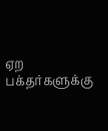ஏற பக்தர்களுக்கு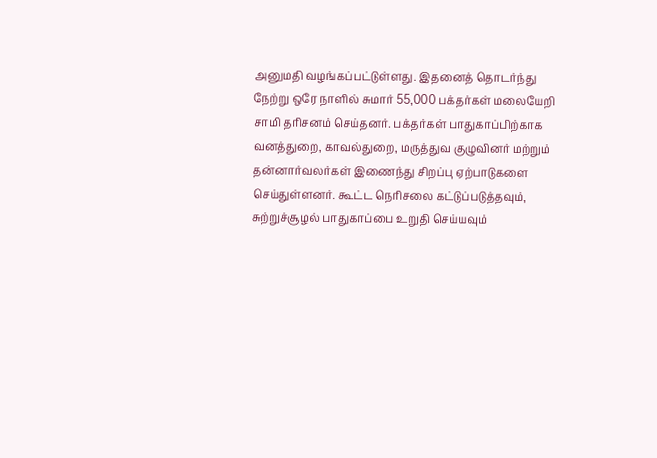அனுமதி வழங்கப்பட்டுள்ளது. இதனைத் தொடர்ந்து நேற்று ஒரே நாளில் சுமார் 55,000 பக்தர்கள் மலையேறி சாமி தரிசனம் செய்தனர். பக்தர்கள் பாதுகாப்பிற்காக வனத்துறை, காவல்துறை, மருத்துவ குழுவினர் மற்றும் தன்னார்வலர்கள் இணைந்து சிறப்பு ஏற்பாடுகளை செய்துள்ளனர். கூட்ட நெரிசலை கட்டுப்படுத்தவும், சுற்றுச்சூழல் பாதுகாப்பை உறுதி செய்யவும்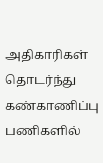அதிகாரிகள் தொடர்ந்து கண்காணிப்பு பணிகளில்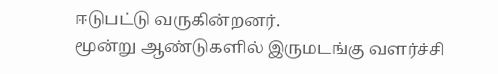ஈடுபட்டு வருகின்றனர்.
மூன்று ஆண்டுகளில் இருமடங்கு வளர்ச்சி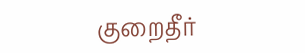குறைதீர்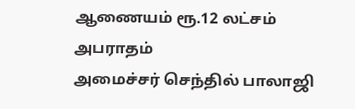ஆணையம் ரூ.12 லட்சம் அபராதம்
அமைச்சர் செந்தில் பாலாஜி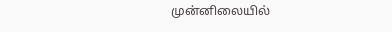முன்னிலையில்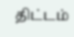திட்டம்